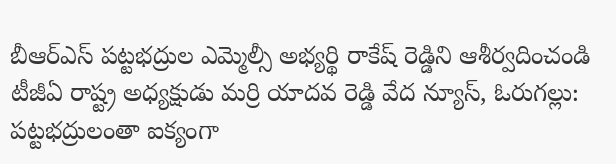బీఆర్ఎస్ పట్టభద్రుల ఎమ్మెల్సీ అభ్యర్థి రాకేష్ రెడ్డిని ఆశీర్వదించండి
టీజీఏ రాష్ట్ర అధ్యక్షుడు మర్రి యాదవ రెడ్డి వేద న్యూస్, ఓరుగల్లు: పట్టభద్రులంతా ఐక్యంగా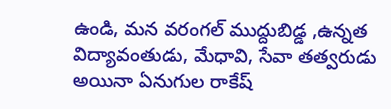ఉండి, మన వరంగల్ ముద్దుబిడ్డ ,ఉన్నత విద్యావంతుడు, మేధావి, సేవా తత్వరుడు అయినా ఏనుగుల రాకేష్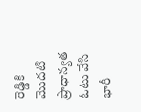రెడ్డికి మొదటి ప్రాధాన్యత ఓటు వేసి భారీ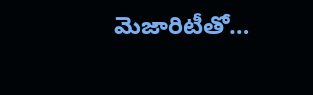మెజారిటీతో…